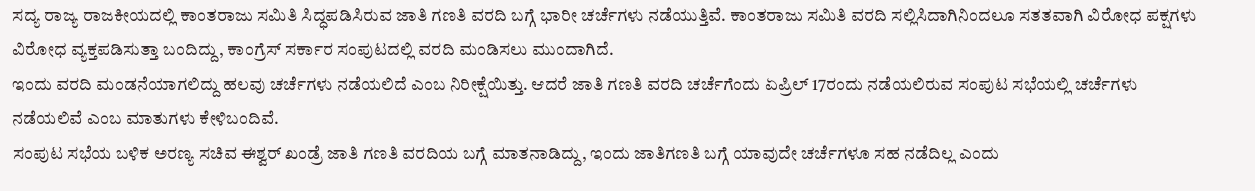ಸದ್ಯ ರಾಜ್ಯ ರಾಜಕೀಯದಲ್ಲಿ ಕಾಂತರಾಜು ಸಮಿತಿ ಸಿದ್ಧಪಡಿಸಿರುವ ಜಾತಿ ಗಣತಿ ವರದಿ ಬಗ್ಗೆ ಭಾರೀ ಚರ್ಚೆಗಳು ನಡೆಯುತ್ತಿವೆ. ಕಾಂತರಾಜು ಸಮಿತಿ ವರದಿ ಸಲ್ಲಿಸಿದಾಗಿನಿಂದಲೂ ಸತತವಾಗಿ ವಿರೋಧ ಪಕ್ಷಗಳು ವಿರೋಧ ವ್ಯಕ್ತಪಡಿಸುತ್ತಾ ಬಂದಿದ್ದು, ಕಾಂಗ್ರೆಸ್ ಸರ್ಕಾರ ಸಂಪುಟದಲ್ಲಿ ವರದಿ ಮಂಡಿಸಲು ಮುಂದಾಗಿದೆ.
ಇಂದು ವರದಿ ಮಂಡನೆಯಾಗಲಿದ್ದು ಹಲವು ಚರ್ಚೆಗಳು ನಡೆಯಲಿದೆ ಎಂಬ ನಿರೀಕ್ಷೆಯಿತ್ತು. ಆದರೆ ಜಾತಿ ಗಣತಿ ವರದಿ ಚರ್ಚೆಗೆಂದು ಏಪ್ರಿಲ್ 17ರಂದು ನಡೆಯಲಿರುವ ಸಂಪುಟ ಸಭೆಯಲ್ಲಿ ಚರ್ಚೆಗಳು ನಡೆಯಲಿವೆ ಎಂಬ ಮಾತುಗಳು ಕೇಳಿಬಂದಿವೆ.
ಸಂಪುಟ ಸಭೆಯ ಬಳಿಕ ಅರಣ್ಯ ಸಚಿವ ಈಶ್ವರ್ ಖಂಡ್ರೆ ಜಾತಿ ಗಣತಿ ವರದಿಯ ಬಗ್ಗೆ ಮಾತನಾಡಿದ್ದು, ಇಂದು ಜಾತಿಗಣತಿ ಬಗ್ಗೆ ಯಾವುದೇ ಚರ್ಚೆಗಳೂ ಸಹ ನಡೆದಿಲ್ಲ ಎಂದು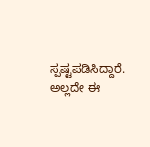ಸ್ಪಷ್ಟಪಡಿಸಿದ್ದಾರೆ.
ಅಲ್ಲದೇ ಈ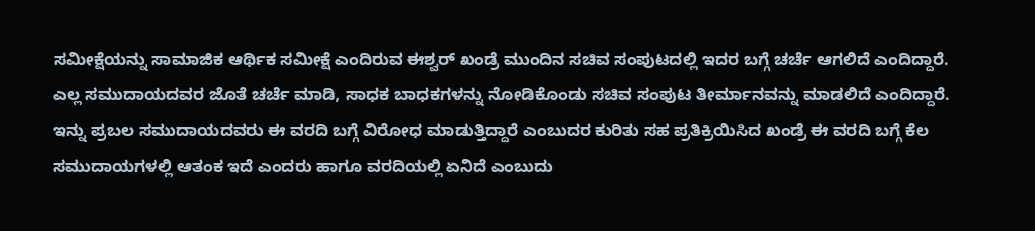ಸಮೀಕ್ಷೆಯನ್ನು ಸಾಮಾಜಿಕ ಆರ್ಥಿಕ ಸಮೀಕ್ಷೆ ಎಂದಿರುವ ಈಶ್ವರ್ ಖಂಡ್ರೆ ಮುಂದಿನ ಸಚಿವ ಸಂಪುಟದಲ್ಲಿ ಇದರ ಬಗ್ಗೆ ಚರ್ಚೆ ಆಗಲಿದೆ ಎಂದಿದ್ದಾರೆ. ಎಲ್ಲ ಸಮುದಾಯದವರ ಜೊತೆ ಚರ್ಚೆ ಮಾಡಿ, ಸಾಧಕ ಬಾಧಕಗಳನ್ನು ನೋಡಿಕೊಂಡು ಸಚಿವ ಸಂಪುಟ ತೀರ್ಮಾನವನ್ನು ಮಾಡಲಿದೆ ಎಂದಿದ್ದಾರೆ.
ಇನ್ನು ಪ್ರಬಲ ಸಮುದಾಯದವರು ಈ ವರದಿ ಬಗ್ಗೆ ವಿರೋಧ ಮಾಡುತ್ತಿದ್ದಾರೆ ಎಂಬುದರ ಕುರಿತು ಸಹ ಪ್ರತಿಕ್ರಿಯಿಸಿದ ಖಂಡ್ರೆ ಈ ವರದಿ ಬಗ್ಗೆ ಕೆಲ ಸಮುದಾಯಗಳಲ್ಲಿ ಆತಂಕ ಇದೆ ಎಂದರು ಹಾಗೂ ವರದಿಯಲ್ಲಿ ಏನಿದೆ ಎಂಬುದು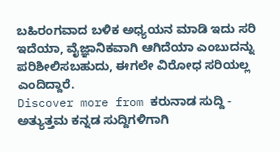ಬಹಿರಂಗವಾದ ಬಳಿಕ ಅಧ್ಯಯನ ಮಾಡಿ ಇದು ಸರಿ ಇದೆಯಾ, ವೈಜ್ಞಾನಿಕವಾಗಿ ಆಗಿದೆಯಾ ಎಂಬುದನ್ನು ಪರಿಶೀಲಿಸಬಹುದು, ಈಗಲೇ ವಿರೋಧ ಸರಿಯಲ್ಲ ಎಂದಿದ್ದಾರೆ.
Discover more from ಕರುನಾಡ ಸುದ್ದಿ - ಅತ್ಯುತ್ತಮ ಕನ್ನಡ ಸುದ್ದಿಗಳಿಗಾಗಿ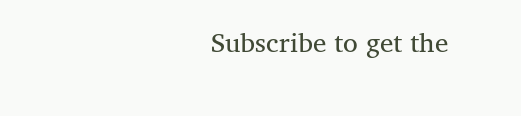Subscribe to get the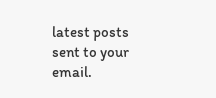latest posts sent to your email.